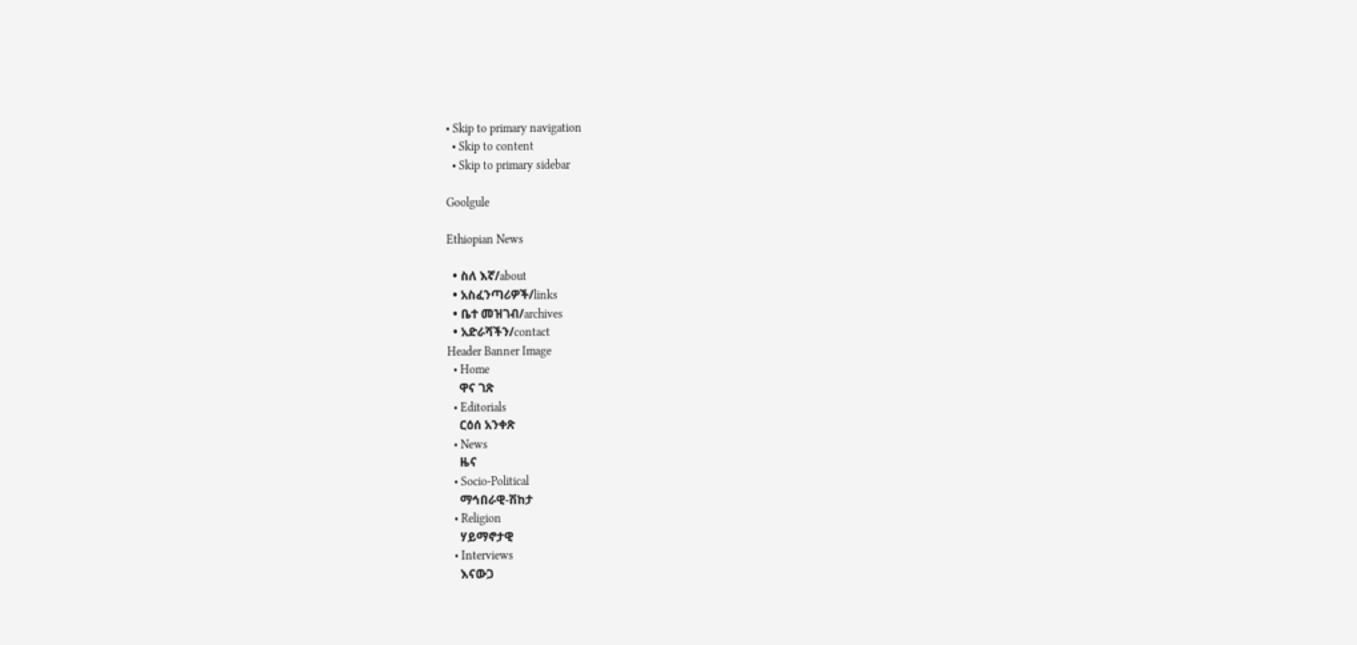• Skip to primary navigation
  • Skip to content
  • Skip to primary sidebar

Goolgule

Ethiopian News

  • ስለ እኛ/about
  • አስፈንጣሪዎች/links
  • ቤተ መዝገብ/archives
  • አድራሻችን/contact
Header Banner Image
  • Home
    ዋና ገጽ
  • Editorials
    ርዕሰ አንቀጽ
  • News
    ዜና
  • Socio-Political
    ማኅበራዊ-ሽከታ
  • Religion
    ሃይማኖታዊ
  • Interviews
    እናውጋ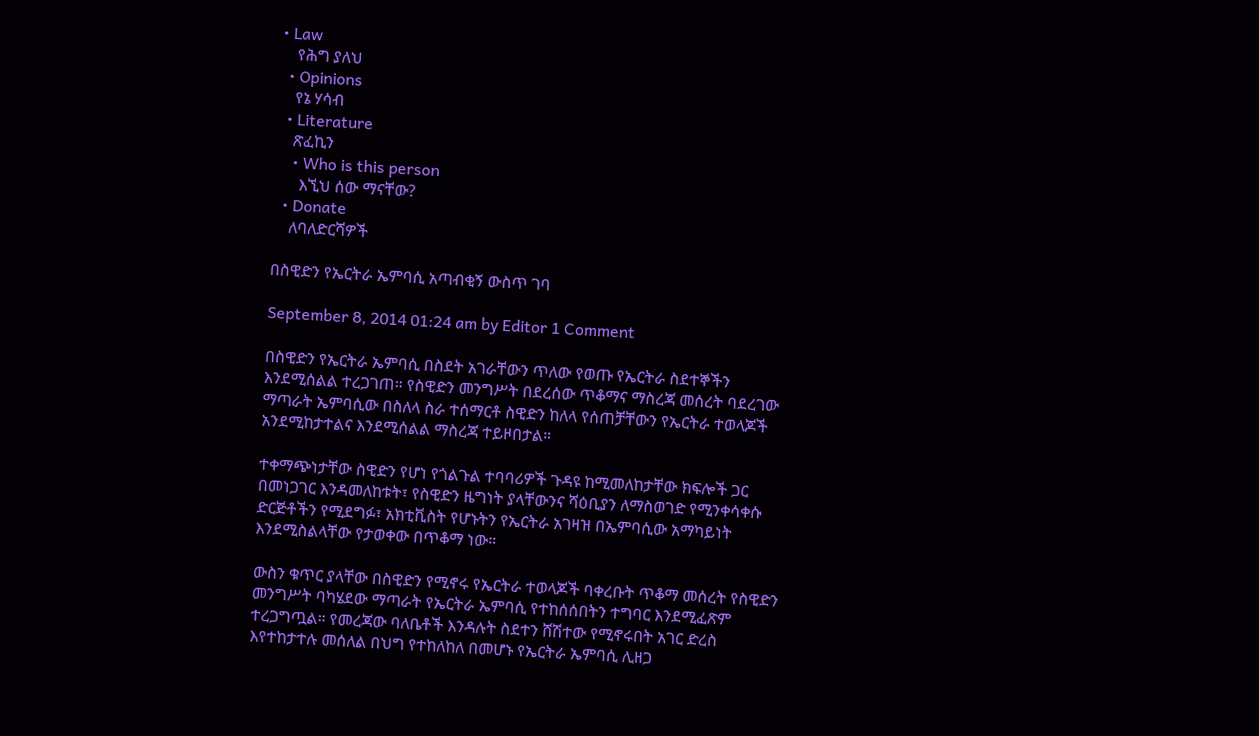• Law
    የሕግ ያለህ
  • Opinions
    የኔ ሃሳብ
  • Literature
    ጽፈኪን
    • Who is this person
      እኚህ ሰው ማናቸው?
  • Donate
    ለባለድርሻዎች

በስዊድን የኤርትራ ኤምባሲ አጣብቂኝ ውስጥ ገባ

September 8, 2014 01:24 am by Editor 1 Comment

በስዊድን የኤርትራ ኤምባሲ በስደት አገራቸውን ጥለው የወጡ የኤርትራ ስደተኞችን እንደሚሰልል ተረጋገጠ። የስዊድን መንግሥት በደረሰው ጥቆማና ማስረጃ መሰረት ባደረገው ማጣራት ኤምባሲው በስለላ ስራ ተሰማርቶ ስዊድን ከለላ የሰጠቻቸውን የኤርትራ ተወላጆች አንደሚከታተልና እንደሚሰልል ማስረጃ ተይዞበታል።

ተቀማጭነታቸው ስዊድን የሆነ የጎልጉል ተባባሪዎች ጉዳዩ ከሚመለከታቸው ክፍሎች ጋር በመነጋገር እንዳመለከቱት፣ የስዊድን ዜግነት ያላቸውንና ሻዕቢያን ለማስወገድ የሚንቀሳቀሱ ድርጅቶችን የሚደግፉ፣ አክቲቪስት የሆኑትን የኤርትራ አገዛዝ በኤምባሲው አማካይነት እንደሚስልላቸው የታወቀው በጥቆማ ነው።

ውስን ቁጥር ያላቸው በስዊድን የሚኖሩ የኤርትራ ተወላጆች ባቀረቡት ጥቆማ መሰረት የስዊድን መንግሥት ባካሄደው ማጣራት የኤርትራ ኤምባሲ የተከሰሰበትን ተግባር እንደሚፈጽም ተረጋግጧል። የመረጃው ባለቤቶች እንዳሉት ስደተን ሸሽተው የሚኖሩበት አገር ድረስ እየተከታተሉ መሰለል በህግ የተከለከለ በመሆኑ የኤርትራ ኤምባሲ ሊዘጋ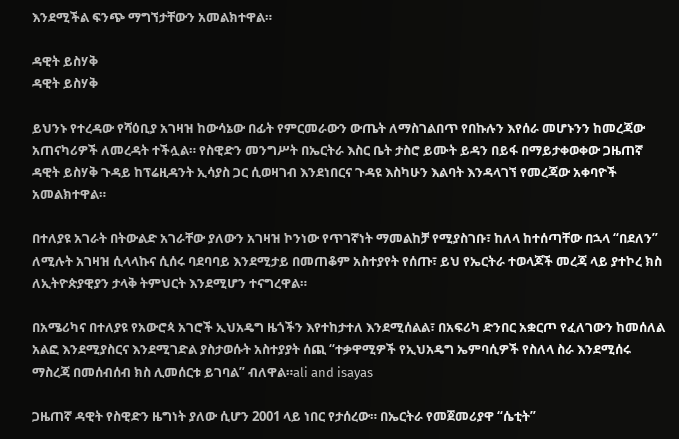እንደሚችል ፍንጭ ማግኘታቸውን አመልክተዋል።

ዳዊት ይስሃቅ
ዳዊት ይስሃቅ

ይህንኑ የተረዳው የሻዕቢያ አገዛዝ ከውሳኔው በፊት የምርመራውን ውጤት ለማስገልበጥ የበኩሉን እየሰራ መሆኑንን ከመረጃው አጠናካሪዎች ለመረዳት ተችሏል። የስዊድን መንግሥት በኤርትራ እስር ቤት ታስሮ ይሙት ይዳን በይፋ በማይታቀወቀው ጋዜጠኛ ዳዊት ይስሃቅ ጉዳይ ከፕሬዚዳንት ኢሳያስ ጋር ሲወዛገብ እንደነበርና ጉዳዩ እስካሁን እልባት እንዳላገኘ የመረጃው አቀባዮች አመልክተዋል።

በተለያዩ አገራት በትውልድ አገራቸው ያለውን አገዛዝ ኮንነው የጥገኛነት ማመልከቻ የሚያስገቡ፣ ከለላ ከተሰጣቸው በኋላ “በደለን” ለሚሉት አገዛዝ ሲላላኩና ሲሰሩ ባደባባይ እንደሚታይ በመጠቆም አስተያየት የሰጡ፣ ይህ የኤርትራ ተወላጆች መረጃ ላይ ያተኮረ ክስ ለኢትዮጵያዊያን ታላቅ ትምህርት እንደሚሆን ተናግረዋል።

በአሜሪካና በተለያዩ የአውሮጳ አገሮች ኢህአዴግ ዜጎችን እየተከታተለ እንደሚሰልል፣ በአፍሪካ ድንበር አቋርጦ የፈለገውን ከመሰለል አልፎ እንደሚያስርና እንደሚገድል ያስታወሱት አስተያያት ሰጪ “ተቃዋሚዎች የኢህአዴግ ኤምባሲዎች የስለላ ስራ እንደሚሰሩ ማስረጃ በመሰብሰብ ክስ ሊመሰርቱ ይገባል” ብለዋል።ali and isayas

ጋዜጠኛ ዳዊት የስዊድን ዜግነት ያለው ሲሆን 2001 ላይ ነበር የታሰረው። በኤርትራ የመጀመሪያዋ “ሴቲት”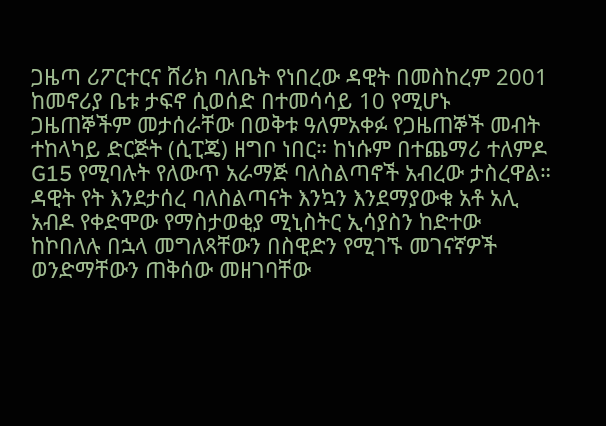ጋዜጣ ሪፖርተርና ሸሪክ ባለቤት የነበረው ዳዊት በመስከረም 2001 ከመኖሪያ ቤቱ ታፍኖ ሲወሰድ በተመሳሳይ 10 የሚሆኑ ጋዜጠኞችም መታሰራቸው በወቅቱ ዓለምአቀፉ የጋዜጠኞች መብት ተከላካይ ድርጅት (ሲፒጄ) ዘግቦ ነበር። ከነሱም በተጨማሪ ተለምዶ G15 የሚባሉት የለውጥ አራማጅ ባለስልጣኖች አብረው ታስረዋል። ዳዊት የት እንደታሰረ ባለስልጣናት እንኳን እንደማያውቁ አቶ አሊ አብዶ የቀድሞው የማስታወቂያ ሚኒስትር ኢሳያስን ከድተው ከኮበለሉ በኋላ መግለጻቸውን በስዊድን የሚገኙ መገናኛዎች ወንድማቸውን ጠቅሰው መዘገባቸው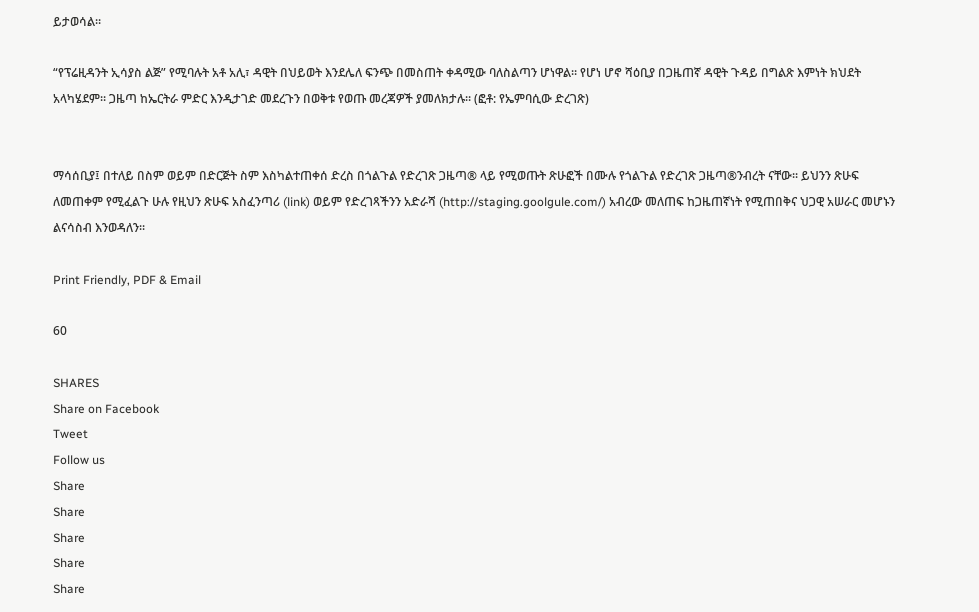ይታወሳል።

“የፕሬዚዳንት ኢሳያስ ልጅ” የሚባሉት አቶ አሊ፣ ዳዊት በህይወት እንደሌለ ፍንጭ በመስጠት ቀዳሚው ባለስልጣን ሆነዋል። የሆነ ሆኖ ሻዕቢያ በጋዜጠኛ ዳዊት ጉዳይ በግልጽ እምነት ክህደት አላካሄደም። ጋዜጣ ከኤርትራ ምድር እንዲታገድ መደረጉን በወቅቱ የወጡ መረጃዎች ያመለክታሉ። (ፎቶ: የኤምባሲው ድረገጽ)


ማሳሰቢያ፤ በተለይ በስም ወይም በድርጅት ስም እስካልተጠቀሰ ድረስ በጎልጉል የድረገጽ ጋዜጣ® ላይ የሚወጡት ጽሁፎች በሙሉ የጎልጉል የድረገጽ ጋዜጣ®ንብረት ናቸው፡፡ ይህንን ጽሁፍ ለመጠቀም የሚፈልጉ ሁሉ የዚህን ጽሁፍ አስፈንጣሪ (link) ወይም የድረገጻችንን አድራሻ (http://staging.goolgule.com/) አብረው መለጠፍ ከጋዜጠኛነት የሚጠበቅና ህጋዊ አሠራር መሆኑን ልናሳስብ እንወዳለን፡፡

Print Friendly, PDF & Email

60

SHARES
Share on Facebook
Tweet
Follow us
Share
Share
Share
Share
Share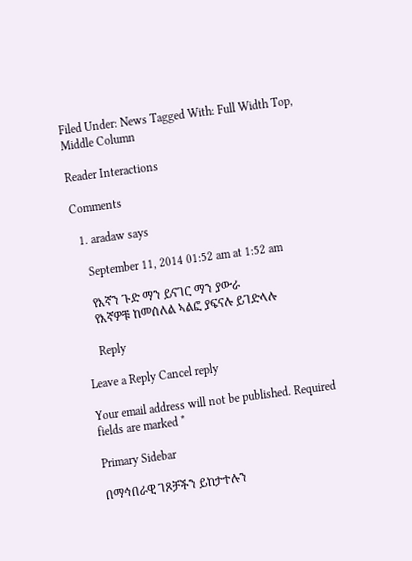Filed Under: News Tagged With: Full Width Top, Middle Column

Reader Interactions

Comments

  1. aradaw says

    September 11, 2014 01:52 am at 1:52 am

    የእኛን ጉድ ማን ይናገር ማን ያውራ
    የእኛዎቹ ከመሰለል ኣልፎ ያፍናሉ ይገድላሉ

    Reply

Leave a Reply Cancel reply

Your email address will not be published. Required fields are marked *

Primary Sidebar

በማኅበራዊ ገጾቻችን ይከታተሉን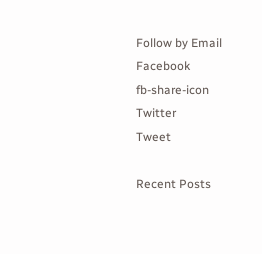Follow by Email
Facebook
fb-share-icon
Twitter
Tweet

Recent Posts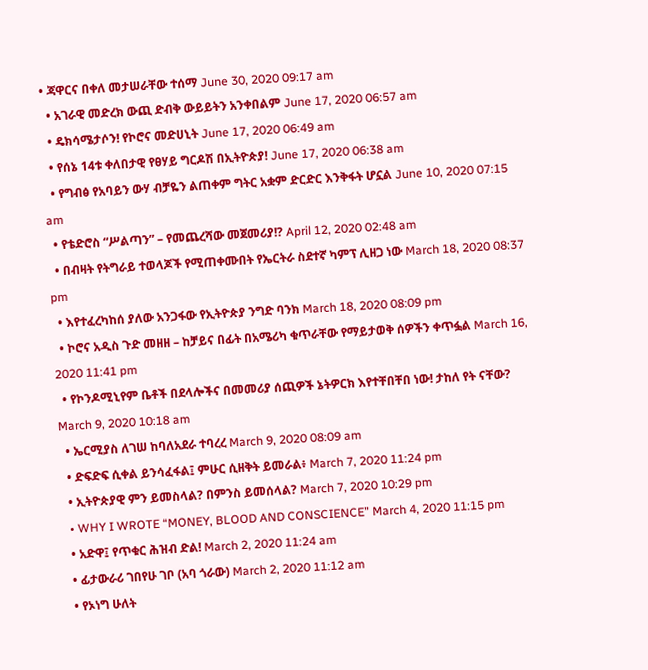• ጃዋርና በቀለ መታሠራቸው ተሰማ June 30, 2020 09:17 am
  • አገራዊ መድረክ ውጪ ድብቅ ውይይትን አንቀበልም June 17, 2020 06:57 am
  • ዴክሳሜታሶን! የኮሮና መድሀኒት June 17, 2020 06:49 am
  • የሰኔ 14ቱ ቀለበታዊ የፀሃይ ግርዶሽ በኢትዮጵያ! June 17, 2020 06:38 am
  • የግብፅ የአባይን ውሃ ብቻዬን ልጠቀም ግትር አቋም ድርድር እንቅፋት ሆኗል June 10, 2020 07:15 am
  • የቴድሮስ “ሥልጣን” – የመጨረሻው መጀመሪያ!? April 12, 2020 02:48 am
  • በብዛት የትግራይ ተወላጆች የሚጠቀሙበት የኤርትራ ስደተኛ ካምፕ ሊዘጋ ነው March 18, 2020 08:37 pm
  • እየተፈረካከሰ ያለው አንጋፋው የኢትዮጵያ ንግድ ባንክ March 18, 2020 08:09 pm
  • ኮሮና አዲስ ጉድ መዘዘ – ከቻይና በፊት በአሜሪካ ቁጥራቸው የማይታወቅ ሰዎችን ቀጥፏል March 16, 2020 11:41 pm
  • የኮንዶሚኒየም ቤቶች በደላሎችና በመመሪያ ሰጪዎች ኔትዎርክ እየተቸበቸበ ነው! ታከለ የት ናቸው? March 9, 2020 10:18 am
  • ኤርሚያስ ለገሠ ከባለአደራ ተባረረ March 9, 2020 08:09 am
  • ድፍድፍ ሲቀል ይንሳፈፋል፤ ምሁር ሲዘቅት ይመራል፥ March 7, 2020 11:24 pm
  • ኢትዮጵያዊ ምን ይመስላል? በምንስ ይመሰላል? March 7, 2020 10:29 pm
  • WHY I WROTE “MONEY, BLOOD AND CONSCIENCE” March 4, 2020 11:15 pm
  • አድዋ፤ የጥቁር ሕዝብ ድል! March 2, 2020 11:24 am
  • ፊታውራሪ ገበየሁ ገቦ (አባ ጎራው) March 2, 2020 11:12 am
  • የኦነግ ሁለት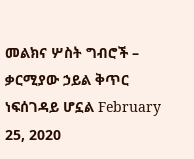መልክና ሦስት ግብሮች – ቃርሚያው ኃይል ቅጥር ነፍሰገዳይ ሆኗል February 25, 2020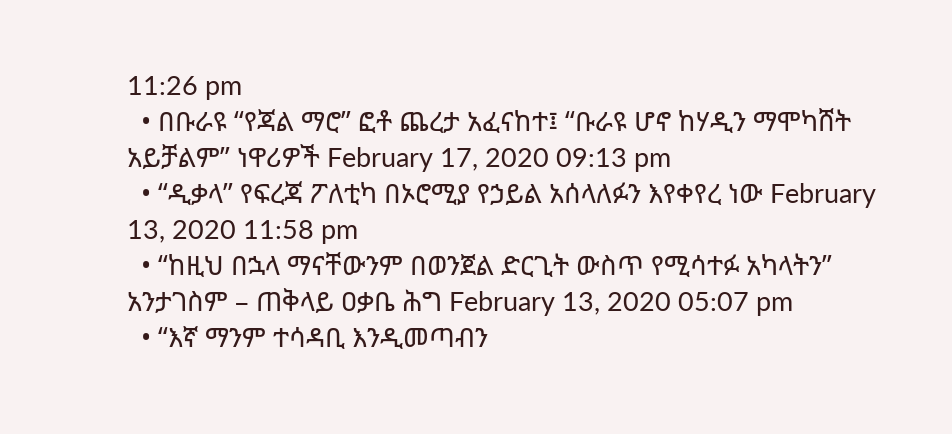11:26 pm
  • በቡራዩ “የጃል ማሮ” ፎቶ ጨረታ አፈናከተ፤ “ቡራዩ ሆኖ ከሃዲን ማሞካሸት አይቻልም” ነዋሪዎች February 17, 2020 09:13 pm
  • “ዲቃላ” የፍረጃ ፖለቲካ በኦሮሚያ የኃይል አሰላለፉን እየቀየረ ነው February 13, 2020 11:58 pm
  • “ከዚህ በኋላ ማናቸውንም በወንጀል ድርጊት ውስጥ የሚሳተፉ አካላትን” አንታገስም – ጠቅላይ ዐቃቤ ሕግ February 13, 2020 05:07 pm
  • “እኛ ማንም ተሳዳቢ እንዲመጣብን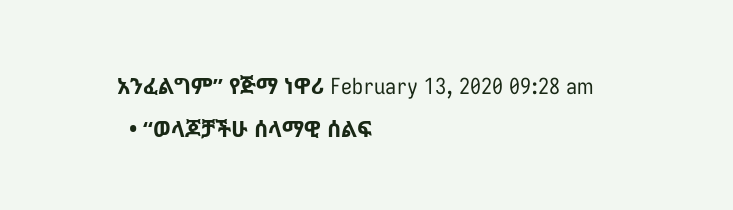አንፈልግም” የጅማ ነዋሪ February 13, 2020 09:28 am
  • “ወላጆቻችሁ ሰላማዊ ሰልፍ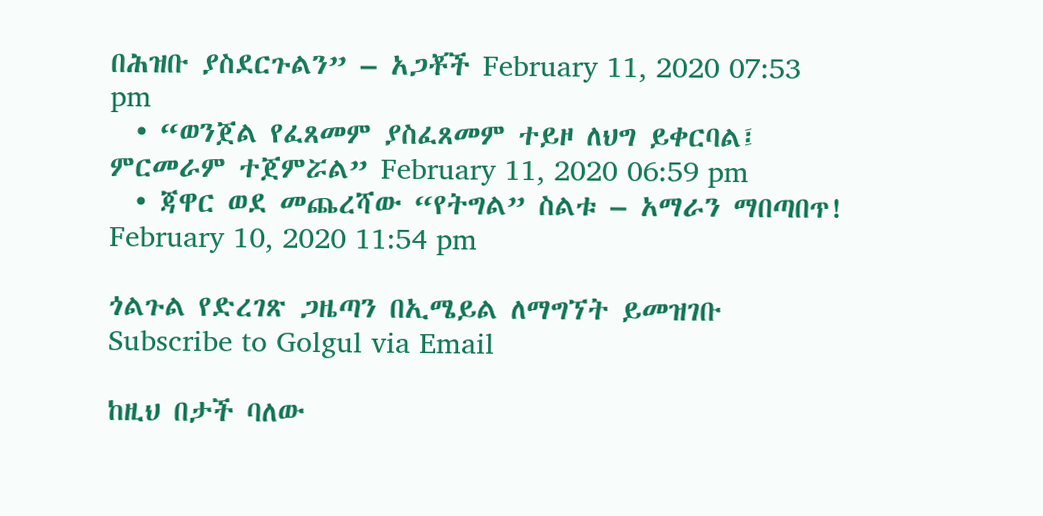በሕዝቡ ያስደርጉልን” – አጋቾች February 11, 2020 07:53 pm
  • “ወንጀል የፈጸመም ያስፈጸመም ተይዞ ለህግ ይቀርባል፤ ምርመራም ተጀምሯል” February 11, 2020 06:59 pm
  • ጃዋር ወደ መጨረሻው “የትግል” ስልቱ – አማራን ማበጣበጥ! February 10, 2020 11:54 pm

ጎልጉል የድረገጽ ጋዜጣን በኢሜይል ለማግኘት ይመዝገቡ Subscribe to Golgul via Email

ከዚህ በታች ባለው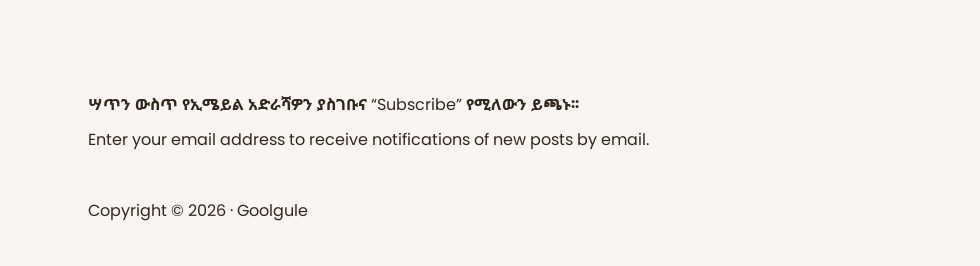ሣጥን ውስጥ የኢሜይል አድራሻዎን ያስገቡና “Subscribe” የሚለውን ይጫኑ፡፡
Enter your email address to receive notifications of new posts by email.

Copyright © 2026 · Goolgule